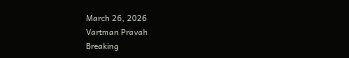March 26, 2026
Vartman Pravah
Breaking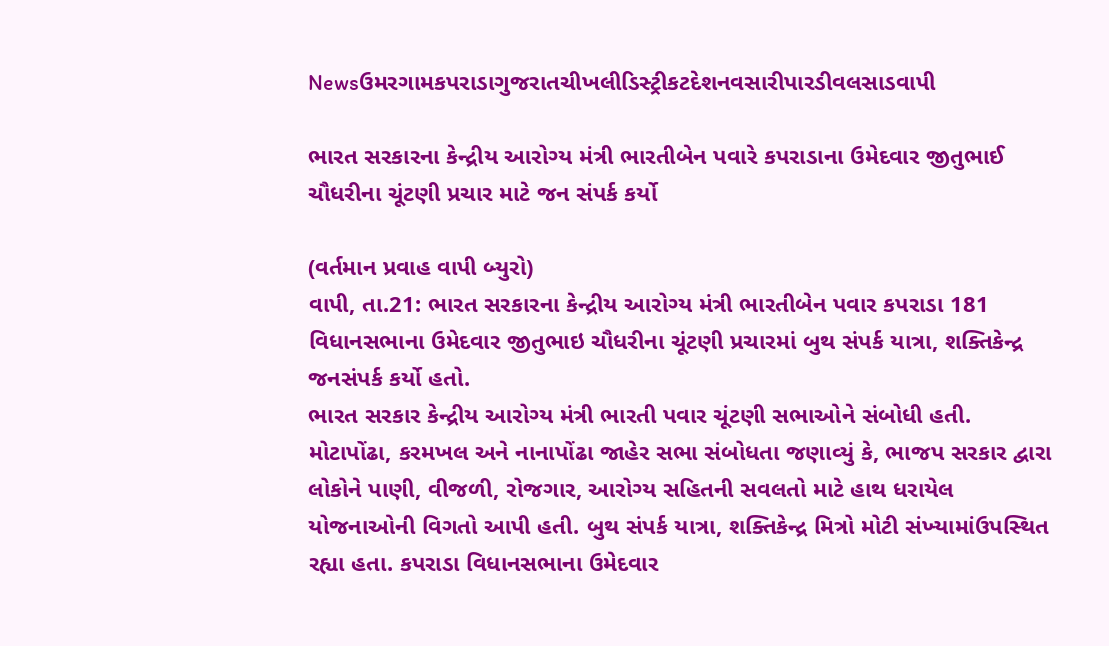Newsઉમરગામકપરાડાગુજરાતચીખલીડિસ્ટ્રીકટદેશનવસારીપારડીવલસાડવાપી

ભારત સરકારના કેન્‍દ્રીય આરોગ્‍ય મંત્રી ભારતીબેન પવારે કપરાડાના ઉમેદવાર જીતુભાઈ ચૌધરીના ચૂંટણી પ્રચાર માટે જન સંપર્ક કર્યો

(વર્તમાન પ્રવાહ વાપી બ્‍યુરો)
વાપી, તા.21: ભારત સરકારના કેન્‍દ્રીય આરોગ્‍ય મંત્રી ભારતીબેન પવાર કપરાડા 181 વિધાનસભાના ઉમેદવાર જીતુભાઇ ચૌધરીના ચૂંટણી પ્રચારમાં બુથ સંપર્ક યાત્રા, શક્‍તિકેન્‍દ્ર જનસંપર્ક કર્યો હતો.
ભારત સરકાર કેન્‍દ્રીય આરોગ્‍ય મંત્રી ભારતી પવાર ચૂંટણી સભાઓને સંબોધી હતી. મોટાપોંઢા, કરમખલ અને નાનાપોંઢા જાહેર સભા સંબોધતા જણાવ્‍યું કે, ભાજપ સરકાર દ્વારા લોકોને પાણી, વીજળી, રોજગાર, આરોગ્‍ય સહિતની સવલતો માટે હાથ ધરાયેલ યોજનાઓની વિગતો આપી હતી. બુથ સંપર્ક યાત્રા, શક્‍તિકેન્‍દ્ર મિત્રો મોટી સંખ્‍યામાંઉપસ્‍થિત રહ્યા હતા. કપરાડા વિધાનસભાના ઉમેદવાર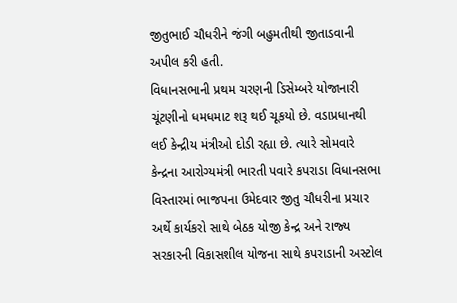જીતુભાઈ ચૌધરીને જંગી બહુમતીથી જીતાડવાની અપીલ કરી હતી.
વિધાનસભાની પ્રથમ ચરણની ડિસેમ્‍બરે યોજાનારી ચૂંટણીનો ધમધમાટ શરૂ થઈ ચૂકયો છે. વડાપ્રધાનથી લઈ કેન્‍દ્રીય મંત્રીઓ દોડી રહ્યા છે. ત્‍યારે સોમવારે કેન્‍દ્રના આરોગ્‍યમંત્રી ભારતી પવારે કપરાડા વિધાનસભા વિસ્‍તારમાં ભાજપના ઉમેદવાર જીતુ ચૌધરીના પ્રચાર અર્થે કાર્યકરો સાથે બેઠક યોજી કેન્‍દ્ર અને રાજ્‍ય સરકારની વિકાસશીલ યોજના સાથે કપરાડાની અસ્‍ટોલ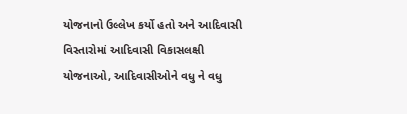યોજનાનો ઉલ્લેખ કર્યો હતો અને આદિવાસી વિસ્‍તારોમાં આદિવાસી વિકાસલક્ષી યોજનાઓ, આદિવાસીઓને વધુ ને વધુ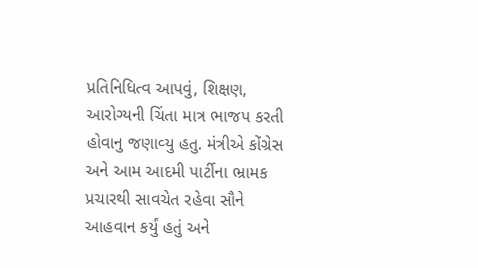પ્રતિનિધિત્‍વ આપવું, શિક્ષણ, આરોગ્‍યની ચિંતા માત્ર ભાજપ કરતી હોવાનુ જણાવ્‍યુ હતુ. મંત્રીએ કોંગ્રેસ અને આમ આદમી પાર્ટીના ભ્રામક પ્રચારથી સાવચેત રહેવા સૌને આહવાન કર્યું હતું અને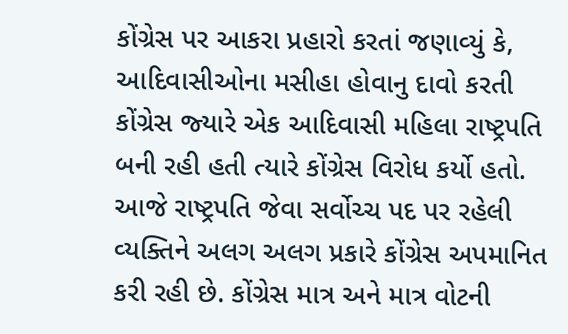કોંગ્રેસ પર આકરા પ્રહારો કરતાં જણાવ્‍યું કે, આદિવાસીઓના મસીહા હોવાનુ દાવો કરતી કોંગ્રેસ જ્‍યારે એક આદિવાસી મહિલા રાષ્‍ટ્રપતિ બની રહી હતી ત્‍યારે કોંગ્રેસ વિરોધ કર્યો હતો. આજે રાષ્‍ટ્રપતિ જેવા સર્વોચ્‍ચ પદ પર રહેલી વ્‍યક્‍તિને અલગ અલગ પ્રકારે કોંગ્રેસ અપમાનિત કરી રહી છે. કોંગ્રેસ માત્ર અને માત્ર વોટની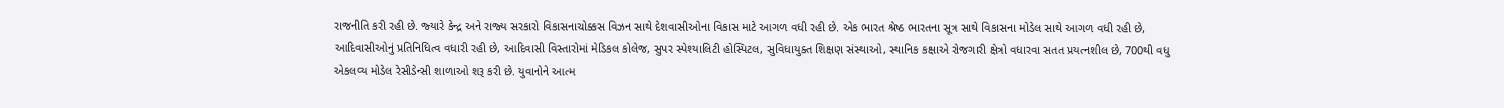રાજનીતિ કરી રહી છે. જ્‍યારે કેન્‍દ્ર અને રાજ્‍ય સરકારો વિકાસનાચોક્કસ વિઝન સાથે દેશવાસીઓના વિકાસ માટે આગળ વધી રહી છે. એક ભારત શ્રેષ્ઠ ભારતના સૂત્ર સાથે વિકાસના મોડેલ સાથે આગળ વધી રહી છે, આદિવાસીઓનું પ્રતિનિધિત્‍વ વધારી રહી છે, આદિવાસી વિસ્‍તારોમાં મેડિકલ કોલેજ, સુપર સ્‍પેશ્‍યાલિટી હોસ્‍પિટલ, સુવિધાયુક્‍ત શિક્ષણ સંસ્‍થાઓ, સ્‍થાનિક કક્ષાએ રોજગારી ક્ષેત્રો વધારવા સતત પ્રયત્‍નશીલ છે, 700થી વધુ એકલવ્‍ય મોડેલ રેસીડેન્‍સી શાળાઓ શરૂ કરી છે. યુવાનોને આત્‍મ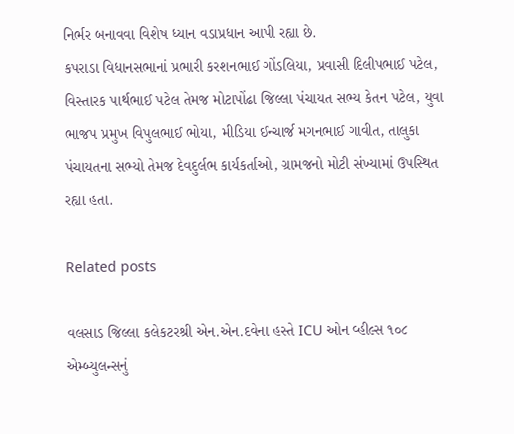નિર્ભર બનાવવા વિશેષ ધ્‍યાન વડાપ્રધાન આપી રહ્યા છે.
કપરાડા વિધાનસભાનાં પ્રભારી કરશનભાઈ ગોંડલિયા, પ્રવાસી દિલીપભાઈ પટેલ, વિસ્‍તારક પાર્થભાઈ પટેલ તેમજ મોટાપોંઢા જિલ્લા પંચાયત સભ્‍ય કેતન પટેલ, યુવા ભાજપ પ્રમુખ વિપુલભાઈ ભોયા, મીડિયા ઈન્‍ચાર્જ મગનભાઈ ગાવીત, તાલુકા પંચાયતના સભ્‍યો તેમજ દેવદુર્લભ કાર્યકર્તાઓ, ગ્રામજનો મોટી સંખ્‍યામાં ઉપસ્‍થિત રહ્યા હતા.

Related posts

વલસાડ જિલ્લા કલેકટરશ્રી એન.એન.દવેના હસ્તે ICU ઓન વ્હીલ્સ ૧૦૮ એમ્બ્યુલન્સનું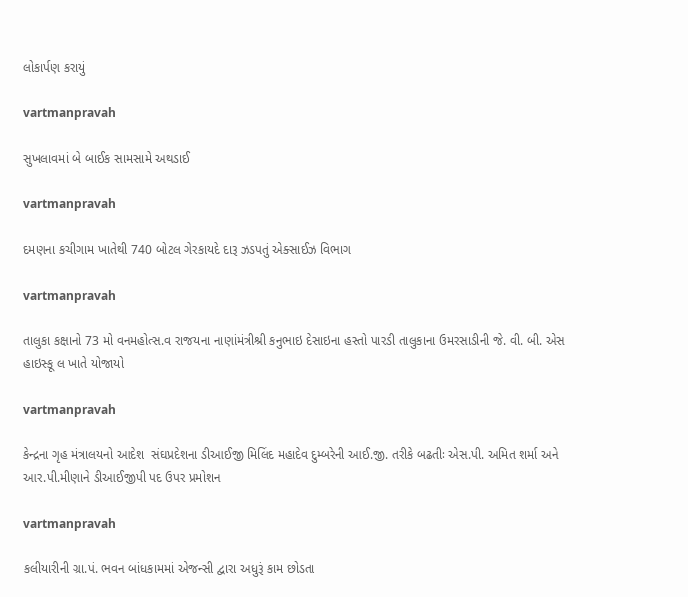લોકાર્પણ કરાયું

vartmanpravah

સુખલાવમાં બે બાઈક સામસામે અથડાઈ

vartmanpravah

દમણના કચીગામ ખાતેથી 740 બોટલ ગેરકાયદે દારૂ ઝડપતું એક્‍સાઈઝ વિભાગ

vartmanpravah

તાલુકા કક્ષાનો 73 મો વનમહોત્‍સ.વ રાજયના નાણાંમંત્રીશ્રી કનુભાઇ દેસાઇના હસ્‍તો પારડી તાલુકાના ઉમરસાડીની જે. વી. બી. એસ હાઇસ્‍કૂ લ ખાતે યોજાયો

vartmanpravah

કેન્‍દ્રના ગૃહ મંત્રાલયનો આદેશ  સંઘપ્રદેશના ડીઆઈજી મિલિંદ મહાદેવ દુમ્‍બરેની આઈ.જી. તરીકે બઢતીઃ એસ.પી. અમિત શર્મા અને આર.પી.મીણાને ડીઆઈજીપી પદ ઉપર પ્રમોશન

vartmanpravah

કલીયારીની ગ્રા.પં. ભવન બાંધકામમાં એજન્‍સી દ્વારા અધુરૂં કામ છોડતા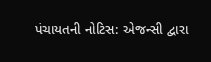પંચાયતની નોટિસ: એજન્‍સી દ્વારા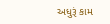અધુરૂં કામ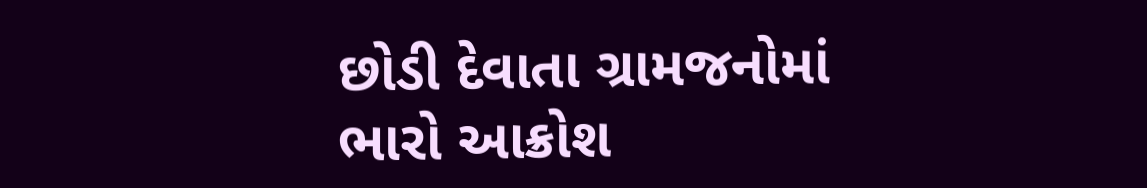છોડી દેવાતા ગ્રામજનોમાં ભારો આક્રોશ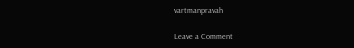vartmanpravah

Leave a Comment